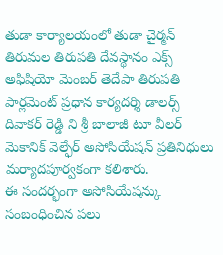తుడా కార్యాలయంలో తుడా చైర్మన్ తిరుమల తిరుపతి దేవస్థానం ఎక్స్ అఫిషియో మెంబర్ తెదేపా తిరుపతి పార్లమెంట్ ప్రధాన కార్యదర్శి డాలర్స్ దివాకర్ రెడ్డి ని శ్రీ బాలాజీ టూ వీలర్ మెకానిక్ వెల్ఫేర్ అసోసియేషన్ ప్రతినిధులు మర్యాదపూర్వకంగా కలిశారు.
ఈ సందర్భంగా అసోసియేషన్కు సంబంధించిన పలు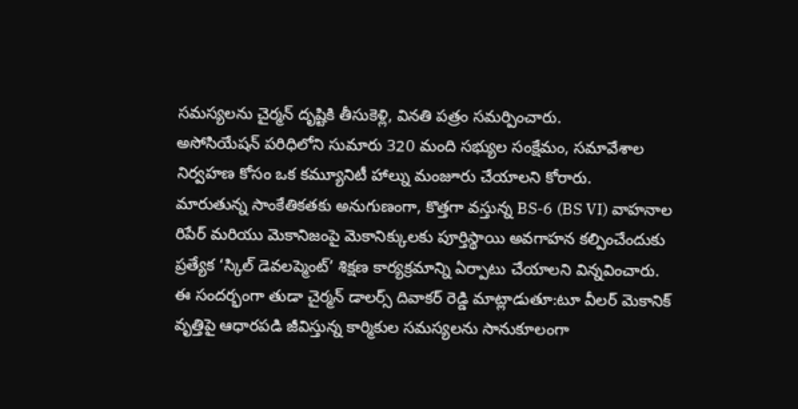సమస్యలను చైర్మన్ దృష్టికి తీసుకెళ్లి, వినతి పత్రం సమర్పించారు.
అసోసియేషన్ పరిధిలోని సుమారు 320 మంది సభ్యుల సంక్షేమం, సమావేశాల నిర్వహణ కోసం ఒక కమ్యూనిటీ హాల్ను మంజూరు చేయాలని కోరారు.
మారుతున్న సాంకేతికతకు అనుగుణంగా, కొత్తగా వస్తున్న BS-6 (BS VI) వాహనాల రిపేర్ మరియు మెకానిజంపై మెకానిక్కులకు పూర్తిస్థాయి అవగాహన కల్పించేందుకు ప్రత్యేక ‘స్కిల్ డెవలప్మెంట్’ శిక్షణ కార్యక్రమాన్ని ఏర్పాటు చేయాలని విన్నవించారు.
ఈ సందర్భంగా తుడా చైర్మన్ డాలర్స్ దివాకర్ రెడ్డి మాట్లాడుతూ:టూ వీలర్ మెకానిక్ వృత్తిపై ఆధారపడి జీవిస్తున్న కార్మికుల సమస్యలను సానుకూలంగా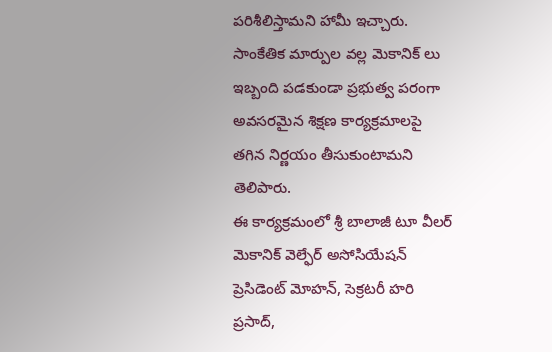పరిశీలిస్తామని హామీ ఇచ్చారు.
సాంకేతిక మార్పుల వల్ల మెకానిక్ లు ఇబ్బంది పడకుండా ప్రభుత్వ పరంగా అవసరమైన శిక్షణ కార్యక్రమాలపై తగిన నిర్ణయం తీసుకుంటామని తెలిపారు.
ఈ కార్యక్రమంలో శ్రీ బాలాజీ టూ వీలర్ మెకానిక్ వెల్ఫేర్ అసోసియేషన్ ప్రెసిడెంట్ మోహన్, సెక్రటరీ హరి ప్రసాద్,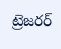ట్రెజరర్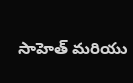సాహెత్ మరియు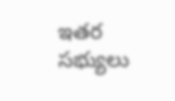ఇతర సభ్యులు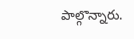పాల్గొన్నారు.